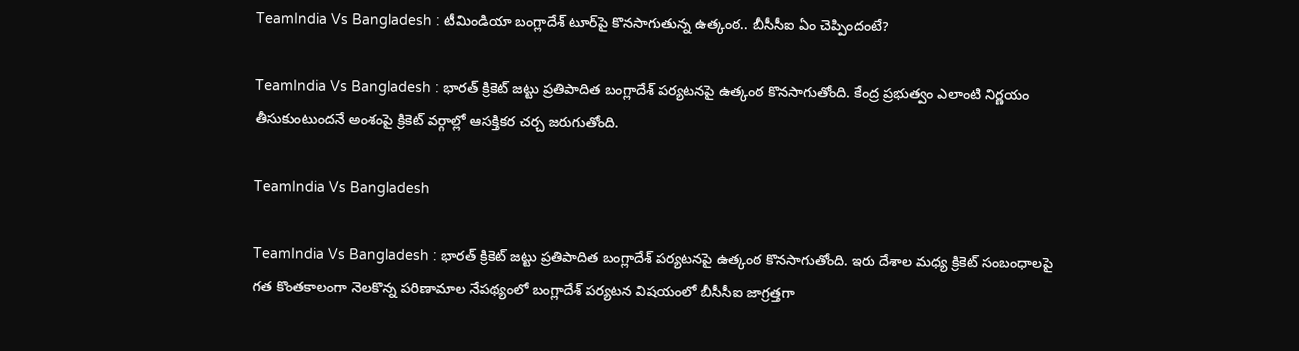TeamIndia Vs Bangladesh : టీమిండియా బంగ్లాదేశ్ టూర్‌పై కొనసాగుతున్న ఉత్కంఠ.. బీసీసీఐ ఏం చెప్పిందంటే?

TeamIndia Vs Bangladesh : భారత్ క్రికెట్ జట్టు ప్రతిపాదిత బంగ్లాదేశ్ పర్యటనపై ఉత్కంఠ కొనసాగుతోంది. కేంద్ర ప్రభుత్వం ఎలాంటి నిర్ణయం తీసుకుంటుందనే అంశంపై క్రికెట్ వర్గాల్లో ఆసక్తికర చర్చ జరుగుతోంది.

TeamIndia Vs Bangladesh

TeamIndia Vs Bangladesh : భారత్ క్రికెట్ జట్టు ప్రతిపాదిత బంగ్లాదేశ్ పర్యటనపై ఉత్కంఠ కొనసాగుతోంది. ఇరు దేశాల మధ్య క్రికెట్ సంబంధాలపై గత కొంతకాలంగా నెలకొన్న పరిణామాల నేపథ్యంలో బంగ్లాదేశ్ పర్యటన విషయంలో బీసీసీఐ జాగ్రత్తగా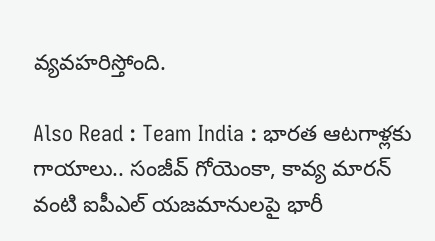వ్యవహరిస్తోంది.

Also Read : Team India : భార‌త ఆట‌గాళ్ల‌కు గాయాలు.. సంజీవ్ గోయెంకా, కావ్య మారన్ వంటి ఐపీఎల్ యజమానులపై భారీ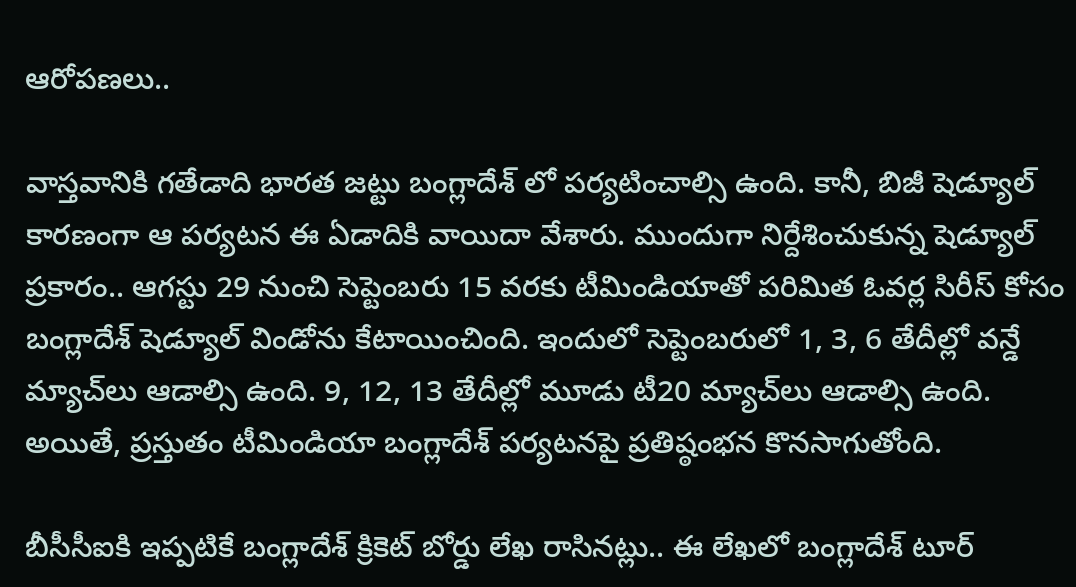ఆరోపణలు..

వాస్తవానికి గతేడాది భారత జట్టు బంగ్లాదేశ్ లో పర్యటించాల్సి ఉంది. కానీ, బిజీ షెడ్యూల్ కారణంగా ఆ పర్యటన ఈ ఏడాదికి వాయిదా వేశారు. ముందుగా నిర్దేశించుకున్న షెడ్యూల్ ప్రకారం.. ఆగస్టు 29 నుంచి సెప్టెంబరు 15 వరకు టీమిండియాతో పరిమిత ఓవర్ల సిరీస్ కోసం బంగ్లాదేశ్ షెడ్యూల్ విండోను కేటాయించింది. ఇందులో సెప్టెంబరులో 1, 3, 6 తేదీల్లో వన్డే మ్యాచ్‌లు ఆడాల్సి ఉంది. 9, 12, 13 తేదీల్లో మూడు టీ20 మ్యాచ్‌లు ఆడాల్సి ఉంది. అయితే, ప్రస్తుతం టీమిండియా బంగ్లాదేశ్ పర్యటనపై ప్రతిష్ఠంభన కొనసాగుతోంది.

బీసీసీఐకి ఇప్పటికే బంగ్లాదేశ్ క్రికెట్ బోర్డు లేఖ రాసినట్లు.. ఈ లేఖలో బంగ్లాదేశ్ టూర్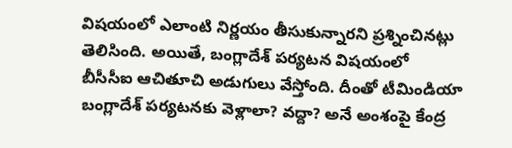విషయంలో ఎలాంటి నిర్ణయం తీసుకున్నారని ప్రశ్నించినట్లు తెలిసింది. అయితే, బంగ్లాదేశ్ పర్యటన విషయంలో బీసీసీఐ ఆచితూచి అడుగులు వేస్తోంది. దీంతో టీమిండియా బంగ్లాదేశ్ పర్యటనకు వెళ్లాలా? వద్దా? అనే అంశంపై కేంద్ర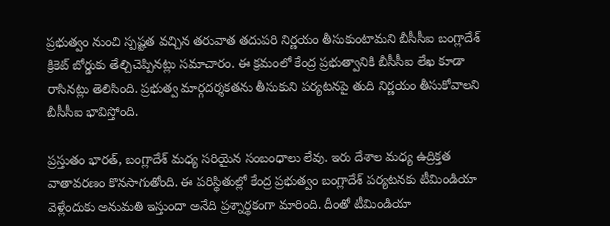ప్రభుత్వం నుంచి స్పష్టత వచ్చిన తరువాత తదుపరి నిర్ణయం తీసుకుంటామని బీసీసీఐ బంగ్లాదేశ్ క్రికెట్ బోర్డుకు తేల్చిచెప్పినట్లు సమాచారం. ఈ క్రమంలో కేంద్ర ప్రభుత్వానికి బీసీసీఐ లేఖ కూడా రాసినట్లు తెలిసింది. ప్రభుత్వ మార్గదర్శకతను తీసుకుని పర్యటనపై తుది నిర్ణయం తీసుకోవాలని బీసీసీఐ భావిస్తోంది.

ప్రస్తుతం భారత్, బంగ్లాదేశ్ మధ్య సరియైన సంబంధాలు లేవు. ఇరు దేశాల మధ్య ఉద్రిక్తత వాతావరణం కొనసాగుతోంది. ఈ పరిస్థితుల్లో కేంద్ర ప్రభుత్వం బంగ్లాదేశ్ పర్యటనకు టీమిండియా వెళ్లేందుకు అనుమతి ఇస్తుందా అనేది ప్రశ్నార్థకంగా మారింది. దీంతో టీమిండియా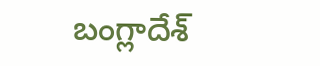బంగ్లాదేశ్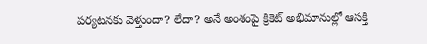పర్యటనకు వెళ్తుందా? లేదా? అనే అంశంపై క్రికెట్ అభిమానుల్లో ఆసక్తి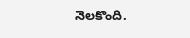నెలకొంది.